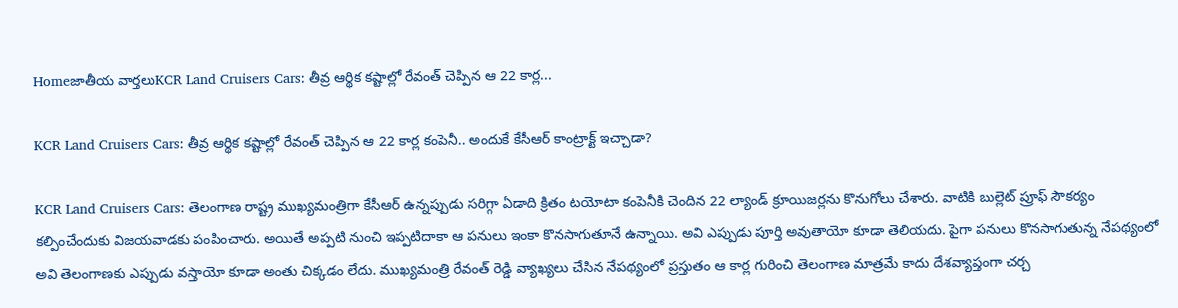Homeజాతీయ వార్తలుKCR Land Cruisers Cars: తీవ్ర ఆర్థిక కష్టాల్లో రేవంత్ చెప్పిన ఆ 22 కార్ల...

KCR Land Cruisers Cars: తీవ్ర ఆర్థిక కష్టాల్లో రేవంత్ చెప్పిన ఆ 22 కార్ల కంపెనీ.. అందుకే కేసీఆర్ కాంట్రాక్ట్ ఇచ్చాడా?

KCR Land Cruisers Cars: తెలంగాణ రాష్ట్ర ముఖ్యమంత్రిగా కేసీఆర్ ఉన్నప్పుడు సరిగ్గా ఏడాది క్రితం టయోటా కంపెనీకి చెందిన 22 ల్యాండ్ క్రూయిజర్లను కొనుగోలు చేశారు. వాటికి బుల్లెట్ ప్రూఫ్ సౌకర్యం కల్పించేందుకు విజయవాడకు పంపించారు. అయితే అప్పటి నుంచి ఇప్పటిదాకా ఆ పనులు ఇంకా కొనసాగుతూనే ఉన్నాయి. అవి ఎప్పుడు పూర్తి అవుతాయో కూడా తెలియదు. పైగా పనులు కొనసాగుతున్న నేపథ్యంలో అవి తెలంగాణకు ఎప్పుడు వస్తాయో కూడా అంతు చిక్కడం లేదు. ముఖ్యమంత్రి రేవంత్ రెడ్డి వ్యాఖ్యలు చేసిన నేపథ్యంలో ప్రస్తుతం ఆ కార్ల గురించి తెలంగాణ మాత్రమే కాదు దేశవ్యాప్తంగా చర్చ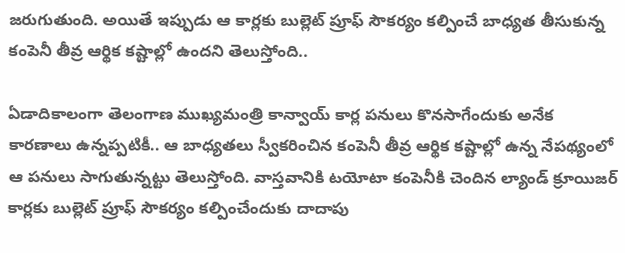జరుగుతుంది. అయితే ఇప్పుడు ఆ కార్లకు బుల్లెట్ ప్రూఫ్ సౌకర్యం కల్పించే బాధ్యత తీసుకున్న కంపెనీ తీవ్ర ఆర్థిక కష్టాల్లో ఉందని తెలుస్తోంది..

ఏడాదికాలంగా తెలంగాణ ముఖ్యమంత్రి కాన్వాయ్ కార్ల పనులు కొనసాగేందుకు అనేక కారణాలు ఉన్నప్పటికీ.. ఆ బాధ్యతలు స్వీకరించిన కంపెనీ తీవ్ర ఆర్థిక కష్టాల్లో ఉన్న నేపథ్యంలో ఆ పనులు సాగుతున్నట్టు తెలుస్తోంది. వాస్తవానికి టయోటా కంపెనీకి చెందిన ల్యాండ్ క్రూయిజర్ కార్లకు బుల్లెట్ ప్రూఫ్ సౌకర్యం కల్పించేందుకు దాదాపు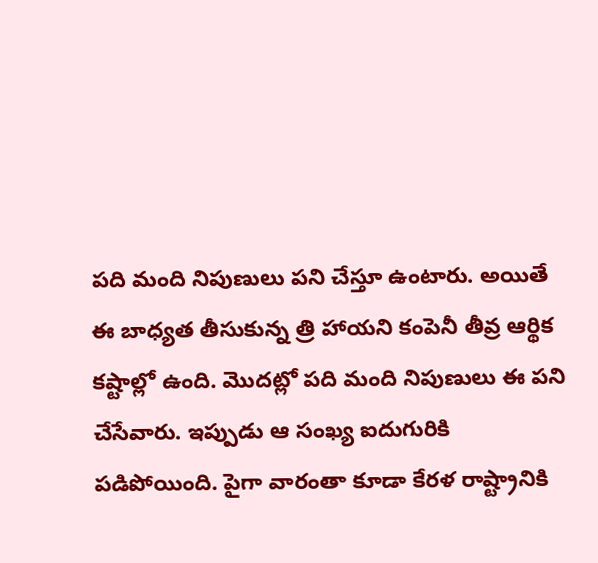పది మంది నిపుణులు పని చేస్తూ ఉంటారు. అయితే ఈ బాధ్యత తీసుకున్న త్రి హాయని కంపెనీ తీవ్ర ఆర్థిక కష్టాల్లో ఉంది. మొదట్లో పది మంది నిపుణులు ఈ పని చేసేవారు. ఇప్పుడు ఆ సంఖ్య ఐదుగురికి పడిపోయింది. పైగా వారంతా కూడా కేరళ రాష్ట్రానికి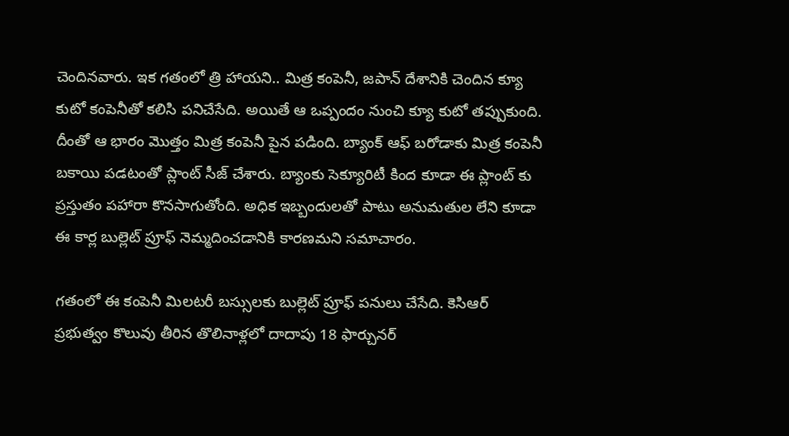చెందినవారు. ఇక గతంలో త్రి హాయని.. మిత్ర కంపెనీ, జపాన్ దేశానికి చెందిన క్యూ కుటో కంపెనీతో కలిసి పనిచేసేది. అయితే ఆ ఒప్పందం నుంచి క్యూ కుటో తప్పుకుంది. దీంతో ఆ భారం మొత్తం మిత్ర కంపెనీ పైన పడింది. బ్యాంక్ ఆఫ్ బరోడాకు మిత్ర కంపెనీ బకాయి పడటంతో ప్లాంట్ సీజ్ చేశారు. బ్యాంకు సెక్యూరిటీ కింద కూడా ఈ ప్లాంట్ కు ప్రస్తుతం పహారా కొనసాగుతోంది. అధిక ఇబ్బందులతో పాటు అనుమతుల లేని కూడా ఈ కార్ల బుల్లెట్ ప్రూఫ్ నెమ్మదించడానికి కారణమని సమాచారం.

గతంలో ఈ కంపెనీ మిలటరీ బస్సులకు బుల్లెట్ ప్రూఫ్ పనులు చేసేది. కెసిఆర్ ప్రభుత్వం కొలువు తీరిన తొలినాళ్లలో దాదాపు 18 ఫార్చునర్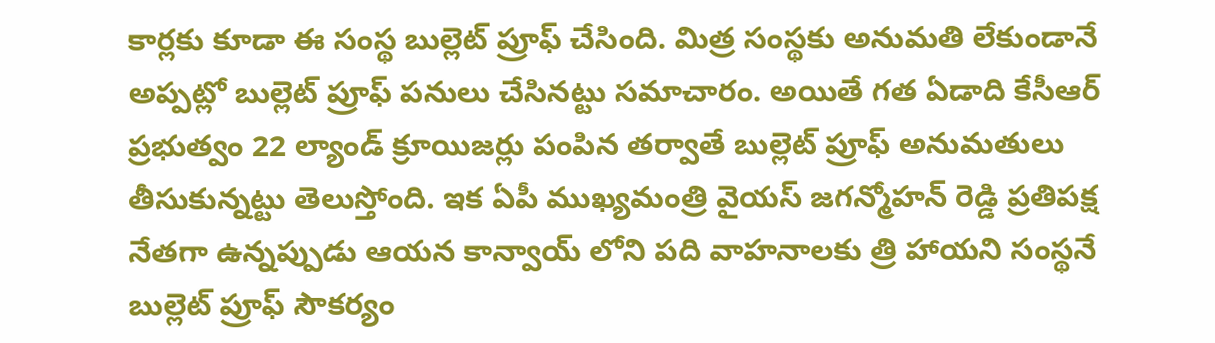కార్లకు కూడా ఈ సంస్థ బుల్లెట్ ప్రూఫ్ చేసింది. మిత్ర సంస్థకు అనుమతి లేకుండానే అప్పట్లో బుల్లెట్ ప్రూఫ్ పనులు చేసినట్టు సమాచారం. అయితే గత ఏడాది కేసీఆర్ ప్రభుత్వం 22 ల్యాండ్ క్రూయిజర్లు పంపిన తర్వాతే బుల్లెట్ ప్రూఫ్ అనుమతులు తీసుకున్నట్టు తెలుస్తోంది. ఇక ఏపీ ముఖ్యమంత్రి వైయస్ జగన్మోహన్ రెడ్డి ప్రతిపక్ష నేతగా ఉన్నప్పుడు ఆయన కాన్వాయ్ లోని పది వాహనాలకు త్రి హాయని సంస్థనే బుల్లెట్ ప్రూఫ్ సౌకర్యం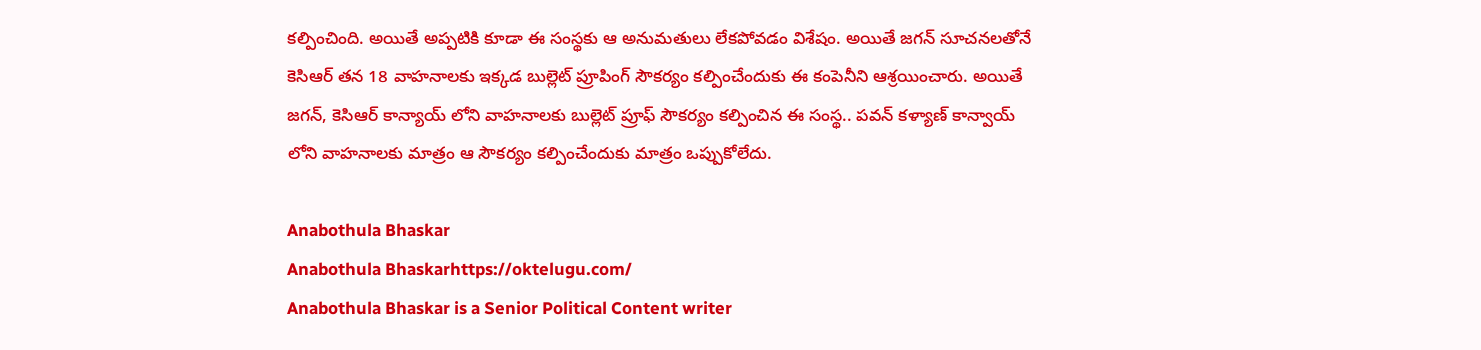కల్పించింది. అయితే అప్పటికి కూడా ఈ సంస్థకు ఆ అనుమతులు లేకపోవడం విశేషం. అయితే జగన్ సూచనలతోనే కెసిఆర్ తన 18 వాహనాలకు ఇక్కడ బుల్లెట్ ప్రూపింగ్ సౌకర్యం కల్పించేందుకు ఈ కంపెనీని ఆశ్రయించారు. అయితే జగన్, కెసిఆర్ కాన్యాయ్ లోని వాహనాలకు బుల్లెట్ ప్రూఫ్ సౌకర్యం కల్పించిన ఈ సంస్థ.. పవన్ కళ్యాణ్ కాన్వాయ్ లోని వాహనాలకు మాత్రం ఆ సౌకర్యం కల్పించేందుకు మాత్రం ఒప్పుకోలేదు.

Anabothula Bhaskar
Anabothula Bhaskarhttps://oktelugu.com/
Anabothula Bhaskar is a Senior Political Content writer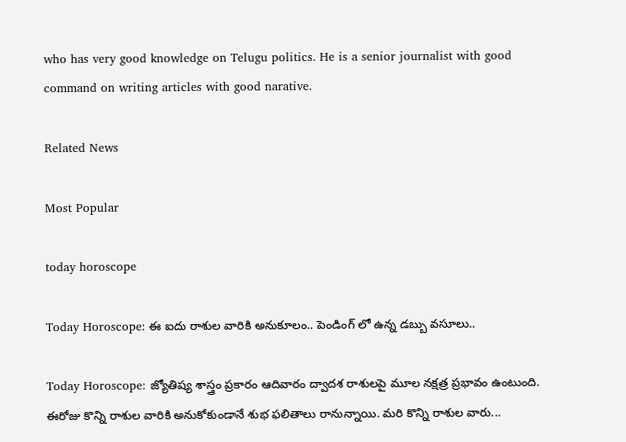who has very good knowledge on Telugu politics. He is a senior journalist with good command on writing articles with good narative.

Related News

Most Popular

today horoscope

Today Horoscope: ఈ ఐదు రాశుల వారికి అనుకూలం.. పెండింగ్ లో ఉన్న డబ్బు వసూలు..

Today Horoscope: జ్యోతిష్య శాస్త్రం ప్రకారం ఆదివారం ద్వాదశ రాశులపై మూల నక్షత్ర ప్రభావం ఉంటుంది. ఈరోజు కొన్ని రాశుల వారికి అనుకోకుండానే శుభ ఫలితాలు రానున్నాయి. మరి కొన్ని రాశుల వారు...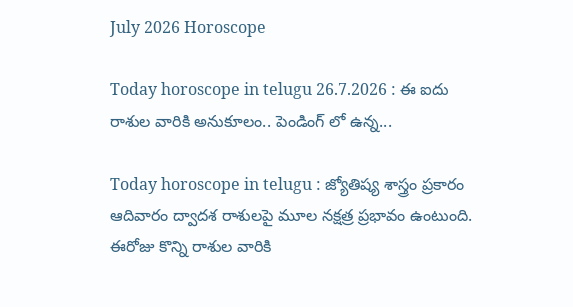July 2026 Horoscope

Today horoscope in telugu 26.7.2026 : ఈ ఐదు రాశుల వారికి అనుకూలం.. పెండింగ్ లో ఉన్న...

Today horoscope in telugu : జ్యోతిష్య శాస్త్రం ప్రకారం ఆదివారం ద్వాదశ రాశులపై మూల నక్షత్ర ప్రభావం ఉంటుంది. ఈరోజు కొన్ని రాశుల వారికి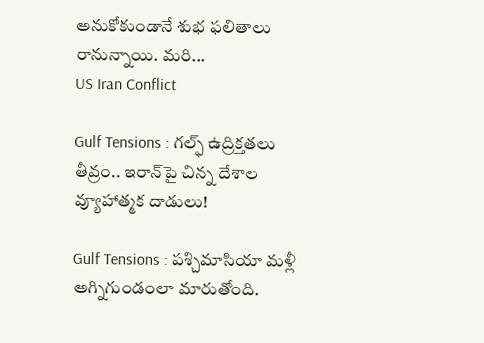అనుకోకుండానే శుభ ఫలితాలు రానున్నాయి. మరి...
US Iran Conflict

Gulf Tensions : గల్ఫ్‌ ఉద్రిక్తతలు తీవ్రం.. ఇరాన్‌పై చిన్న దేశాల వ్యూహాత్మక దాడులు!

Gulf Tensions : పశ్చిమాసియా మళ్లీ అగ్నిగుండంలా మారుతోంది.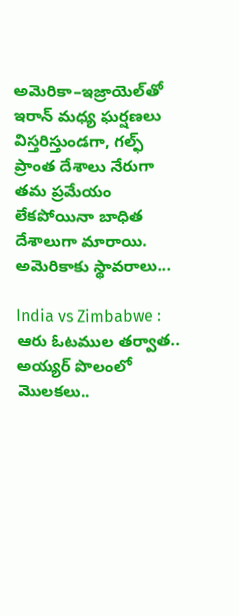అమెరికా–ఇజ్రాయెల్‌తో ఇరాన్‌ మధ్య ఘర్షణలు విస్తరిస్తుండగా, గల్ఫ్‌ ప్రాంత దేశాలు నేరుగా తమ ప్రమేయం లేకపోయినా బాధిత దేశాలుగా మారాయి. అమెరికాకు స్థావరాలు...

India vs Zimbabwe : ఆరు ఓటముల తర్వాత.. అయ్యర్ పొలంలో మొలకలు..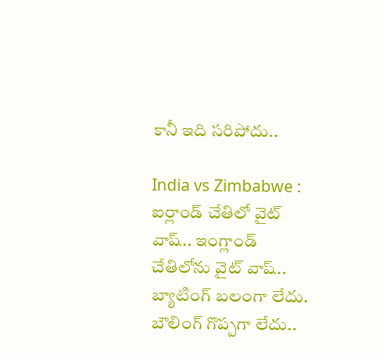కానీ ఇది సరిపోదు..

India vs Zimbabwe : ఐర్లాండ్ చేతిలో వైట్ వాష్.. ఇంగ్లాండ్ చేతిలోను వైట్ వాష్.. బ్యాటింగ్ బలంగా లేదు. బౌలింగ్ గొప్పగా లేదు..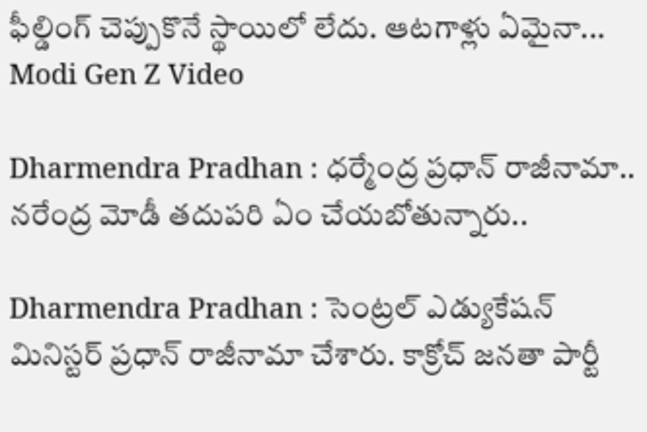ఫీల్డింగ్ చెప్పుకొనే స్థాయిలో లేదు. ఆటగాళ్లు ఏమైనా...
Modi Gen Z Video

Dharmendra Pradhan : ధర్మేంద్ర ప్రధాన్ రాజీనామా.. నరేంద్ర మోడీ తదుపరి ఏం చేయబోతున్నారు..

Dharmendra Pradhan : సెంట్రల్ ఎడ్యుకేషన్ మినిస్టర్ ప్రధాన్ రాజీనామా చేశారు. కాక్రోచ్ జనతా పార్టీ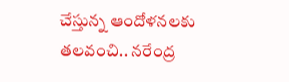చేస్తున్న ఆందోళనలకు తలవంచి.. నరేంద్ర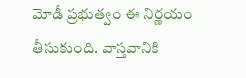మోడీ ప్రభుత్వం ఈ నిర్ణయం తీసుకుంది. వాస్తవానికి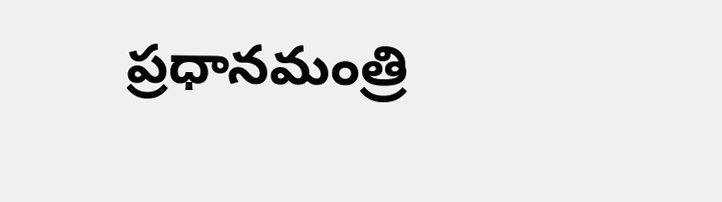ప్రధానమంత్రి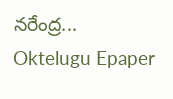నరేంద్ర...
Oktelugu Epaper